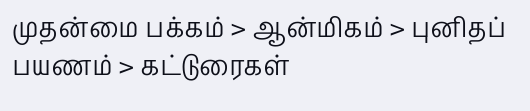முதன்மை பக்கம் > ஆன்மிகம் > புனிதப் பயணம் > கட்டுரைகள்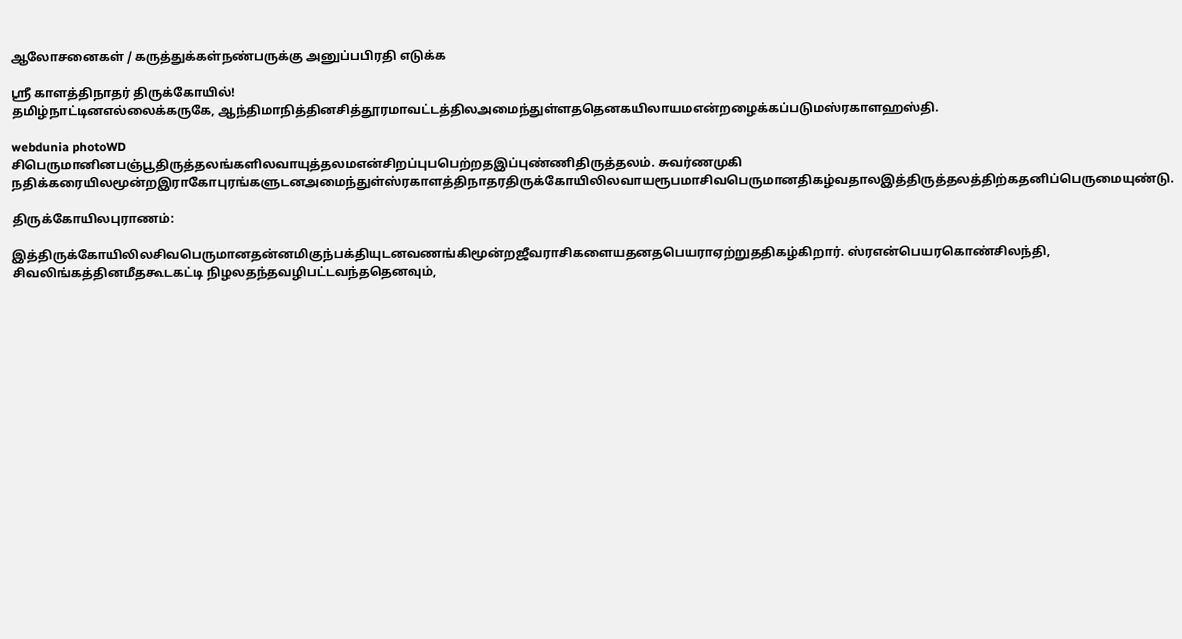ஆலோசனைகள் / கருத்துக்கள்நண்பருக்கு அனுப்பபிரதி எடுக்க

ஸ்ரீ காளத்திநாதர் திருக்கோயில்!
தமிழ்நாட்டினஎல்லைக்கருகே, ஆந்திமாநித்தினசித்தூரமாவட்டத்திலஅமைந்துள்ளததெனகயிலாயமஎன்றழைக்கப்படுமஸ்ரகாளஹஸ்தி.

webdunia photoWD
சிபெருமானினபஞ்பூதிருத்தலங்களிலவாயுத்தலமஎன்சிறப்புபபெற்றதஇப்புண்ணிதிருத்தலம். சுவர்ணமுகி நதிக்கரையிலமூன்றஇராகோபுரங்களுடனஅமைந்துள்ஸ்ரகாளத்திநாதரதிருக்கோயிலிலவாயரூபமாசிவபெருமானதிகழ்வதாலஇத்திருத்தலத்திற்கதனிப்பெருமையுண்டு.

திருக்கோயிலபுராணம்:

இத்திருக்கோயிலிலசிவபெருமானதன்னமிகுந்பக்தியுடனவணங்கிமூன்றஜீவராசிகளையதனதபெயராஏற்றுததிகழ்கிறார். ஸ்ரஎன்பெயரகொண்சிலந்தி, சிவலிங்கத்தினமீதகூடகட்டி நிழலதந்தவழிபட்டவந்ததெனவும்,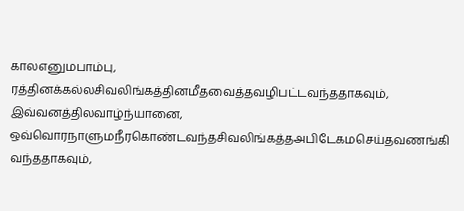காலஎனுமபாம்பு, ரத்தினக்கல்லசிவலிங்கத்தினமீதவைத்தவழிபட்டவந்ததாகவும், இவ்வனத்திலவாழ்ந்யானை, ஒவ்வொரநாளுமநீரகொண்டவந்தசிவலிங்கத்தஅபிடேகமசெய்தவணங்கி வந்ததாகவும்,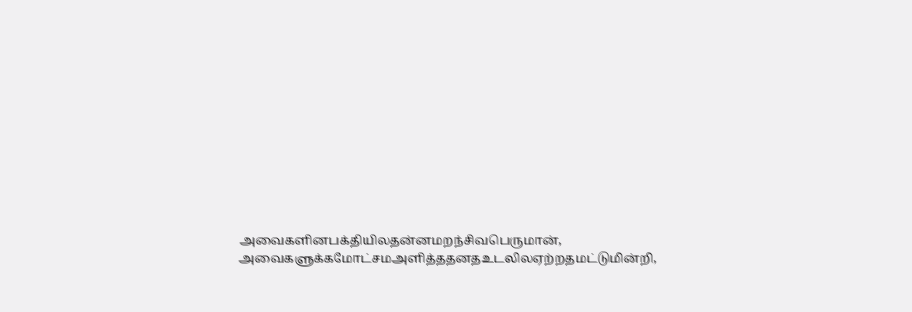அவைகளினபக்தியிலதன்னமறந்சிவபெருமான், அவைகளுக்கமோட்சமஅளித்ததனதஉடலிலஏற்றதமட்டுமின்றி,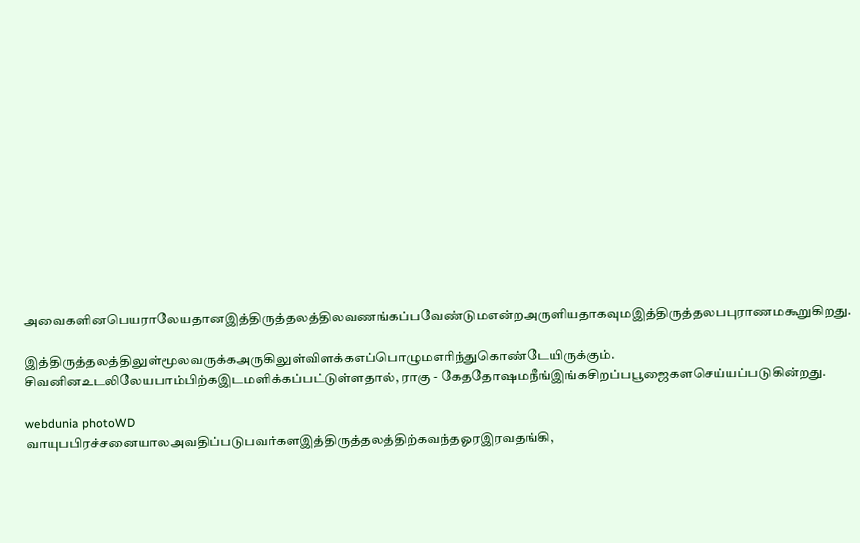அவைகளினபெயராலேயதானஇத்திருத்தலத்திலவணங்கப்பவேண்டுமஎன்றஅருளியதாகவுமஇத்திருத்தலபபுராணமகூறுகிறது.

இத்திருத்தலத்திலுள்மூலவருக்கஅருகிலுள்விளக்கஎப்பொழுமஎரிந்துகொண்டேயிருக்கும். சிவனினஉடலிலேயபாம்பிற்கஇடமளிக்கப்பட்டுள்ளதால், ராகு - கேததோஷமநீங்இங்கசிறப்பபூஜைகளசெய்யப்படுகின்றது.

webdunia photoWD
வாயுபபிரச்சனையாலஅவதிப்படுபவர்களஇத்திருத்தலத்திற்கவந்தஓரஇரவதங்கி,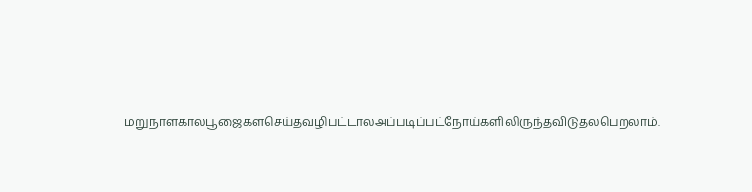மறுநாளகாலபூஜைகளசெய்தவழிபட்டாலஅப்படிப்பட்நோய்களிலிருந்தவிடுதலபெறலாம்.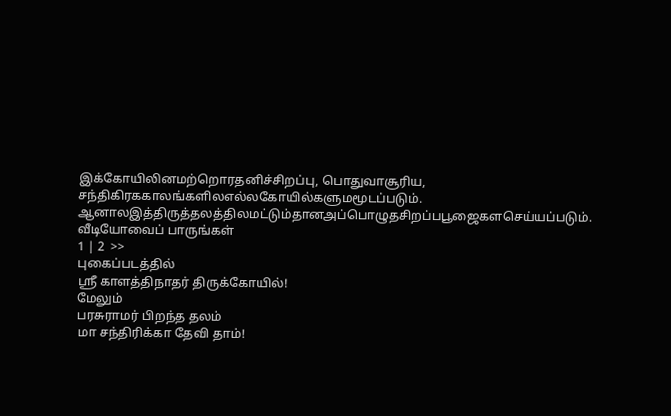இக்கோயிலினமற்றொரதனிச்சிறப்பு, பொதுவாசூரிய, சந்திகிரககாலங்களிலஎல்லகோயில்களுமமூடப்படும். ஆனாலஇத்திருத்தலத்திலமட்டும்தானஅப்பொழுதசிறப்பபூஜைகளசெய்யப்படும்.
வீடியோவைப் பாருங்கள்
1 | 2  >>
புகைப்படத்தில்
ஸ்ரீ காளத்திநாதர் திருக்கோயில்!
மேலும்
பரசுராமர் பிறந்த தலம்
மா சந்திரிக்கா தேவி தாம்!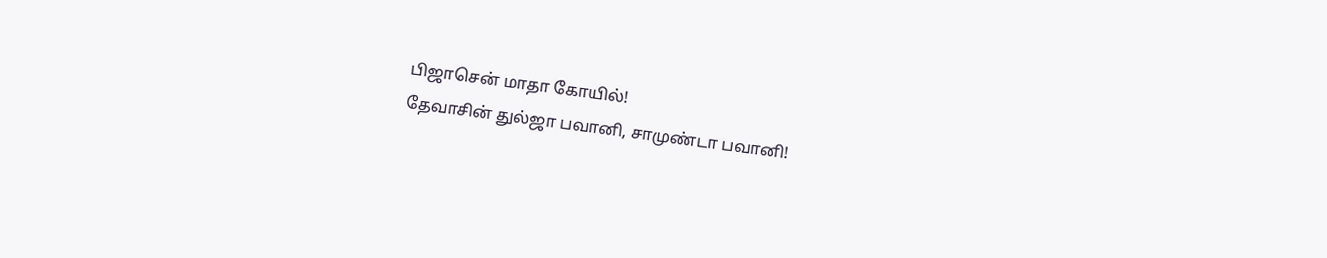பிஜாசென் மாதா கோயில்!
தேவாசின் துல்ஜா பவானி, சாமுண்டா பவானி!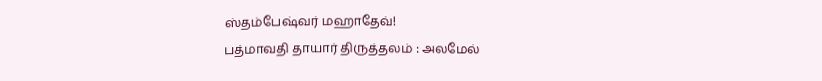ஸ்தம்பேஷ்வர் மஹாதேவ்!
பத்மாவதி தாயார் திருத்தலம் : அலமேல்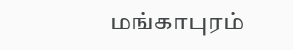மங்காபுரம்